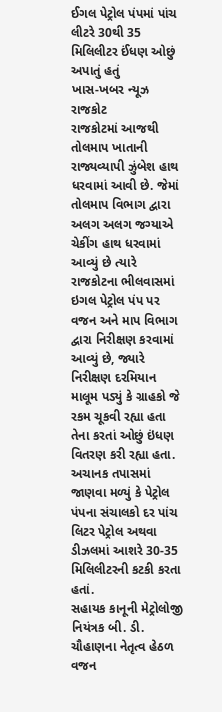ઈગલ પેટ્રોલ પંપમાં પાંચ લીટરે 30થી 35 મિલિલીટર ઈંધણ ઓછું અપાતું હતું
ખાસ-ખબર ન્યૂઝ રાજકોટ
રાજકોટમાં આજથી તોલમાપ ખાતાની રાજ્યવ્યાપી ઝુંબેશ હાથ ધરવામાં આવી છે. જેમાં તોલમાપ વિભાગ દ્વારા અલગ અલગ જગ્યાએ ચેકીંગ હાથ ધરવામાં આવ્યું છે ત્યારે રાજકોટના ભીલવાસમાં ઇગલ પેટ્રોલ પંપ પર વજન અને માપ વિભાગ દ્વારા નિરીક્ષણ કરવામાં આવ્યું છે, જ્યારે નિરીક્ષણ દરમિયાન માલૂમ પડ્યું કે ગ્રાહકો જે રકમ ચૂકવી રહ્યા હતા તેના કરતાં ઓછું ઇંધણ વિતરણ કરી રહ્યા હતા. અચાનક તપાસમાં જાણવા મળ્યું કે પેટ્રોલ પંપના સંચાલકો દર પાંચ લિટર પેટ્રોલ અથવા ડીઝલમાં આશરે 30-35 મિલિલીટરની કટકી કરતા હતાં.
સહાયક કાનૂની મેટ્રોલોજી નિયંત્રક બી. ડી. ચૌહાણના નેતૃત્વ હેઠળ વજન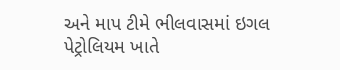અને માપ ટીમે ભીલવાસમાં ઇગલ પેટ્રોલિયમ ખાતે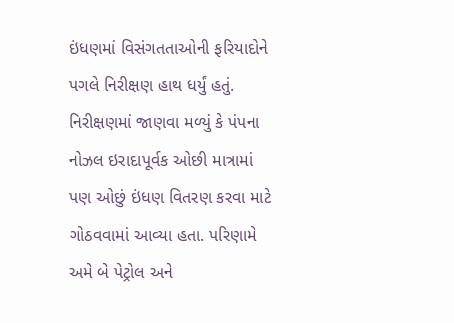ઇંધણમાં વિસંગતતાઓની ફરિયાદોને પગલે નિરીક્ષણ હાથ ધર્યું હતું. નિરીક્ષણમાં જાણવા મળ્યું કે પંપના નોઝલ ઇરાદાપૂર્વક ઓછી માત્રામાં પણ ઓછું ઇંધણ વિતરણ કરવા માટે ગોઠવવામાં આવ્યા હતા. પરિણામે અમે બે પેટ્રોલ અને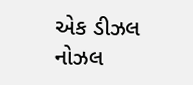એક ડીઝલ નોઝલ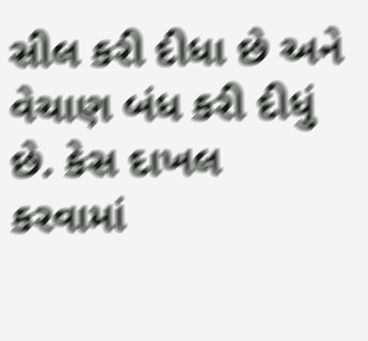સીલ કરી દીધા છે અને વેચાણ બંધ કરી દીધું છે. કેસ દાખલ કરવામાં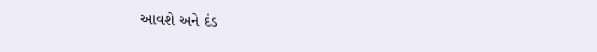આવશે અને દંડ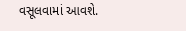વસૂલવામાં આવશે.